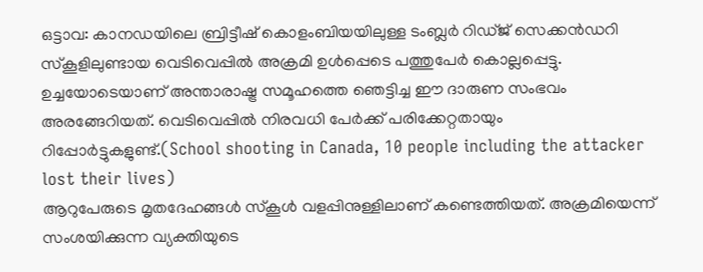ഒട്ടാവ: കാനഡയിലെ ബ്രിട്ടീഷ് കൊളംബിയയിലുള്ള ടംബ്ലർ റിഡ്ജ് സെക്കൻഡറി സ്കൂളിലുണ്ടായ വെടിവെപ്പിൽ അക്രമി ഉൾപ്പെടെ പത്തുപേർ കൊല്ലപ്പെട്ടു. ഉച്ചയോടെയാണ് അന്താരാഷ്ട്ര സമൂഹത്തെ ഞെട്ടിച്ച ഈ ദാരുണ സംഭവം അരങ്ങേറിയത്. വെടിവെപ്പിൽ നിരവധി പേർക്ക് പരിക്കേറ്റതായും റിപ്പോർട്ടുകളുണ്ട്.(School shooting in Canada, 10 people including the attacker lost their lives)
ആറുപേരുടെ മൃതദേഹങ്ങൾ സ്കൂൾ വളപ്പിനുള്ളിലാണ് കണ്ടെത്തിയത്. അക്രമിയെന്ന് സംശയിക്കുന്ന വ്യക്തിയുടെ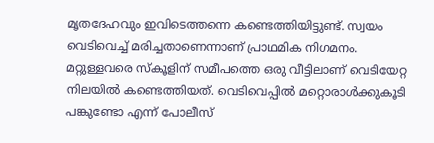മൃതദേഹവും ഇവിടെത്തന്നെ കണ്ടെത്തിയിട്ടുണ്ട്. സ്വയം വെടിവെച്ച് മരിച്ചതാണെന്നാണ് പ്രാഥമിക നിഗമനം.
മറ്റുള്ളവരെ സ്കൂളിന് സമീപത്തെ ഒരു വീട്ടിലാണ് വെടിയേറ്റ നിലയിൽ കണ്ടെത്തിയത്. വെടിവെപ്പിൽ മറ്റൊരാൾക്കുകൂടി പങ്കുണ്ടോ എന്ന് പോലീസ്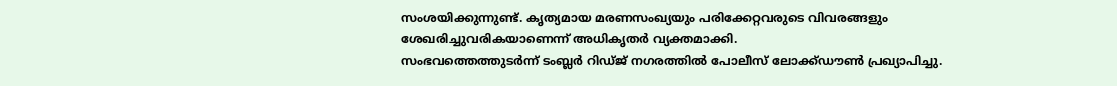സംശയിക്കുന്നുണ്ട്. കൃത്യമായ മരണസംഖ്യയും പരിക്കേറ്റവരുടെ വിവരങ്ങളും ശേഖരിച്ചുവരികയാണെന്ന് അധികൃതർ വ്യക്തമാക്കി.
സംഭവത്തെത്തുടർന്ന് ടംബ്ലർ റിഡ്ജ് നഗരത്തിൽ പോലീസ് ലോക്ക്ഡൗൺ പ്രഖ്യാപിച്ചു.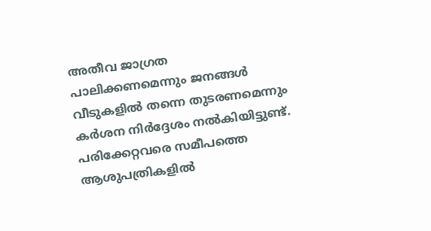അതീവ ജാഗ്രത പാലിക്കണമെന്നും ജനങ്ങൾ വീടുകളിൽ തന്നെ തുടരണമെന്നും കർശന നിർദ്ദേശം നൽകിയിട്ടുണ്ട്. പരിക്കേറ്റവരെ സമീപത്തെ ആശുപത്രികളിൽ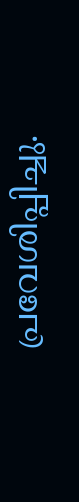പ്രവേശിപ്പിച്ചു.